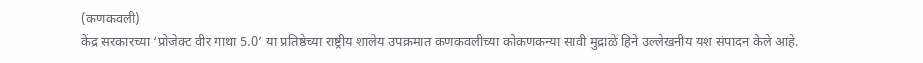(कणकवली)
केंद्र सरकारच्या ‘प्रोजेक्ट वीर गाथा 5.0’ या प्रतिष्ठेच्या राष्ट्रीय शालेय उपक्रमात कणकवलीच्या कोकणकन्या सावी मुद्राळे हिने उल्लेखनीय यश संपादन केले आहे.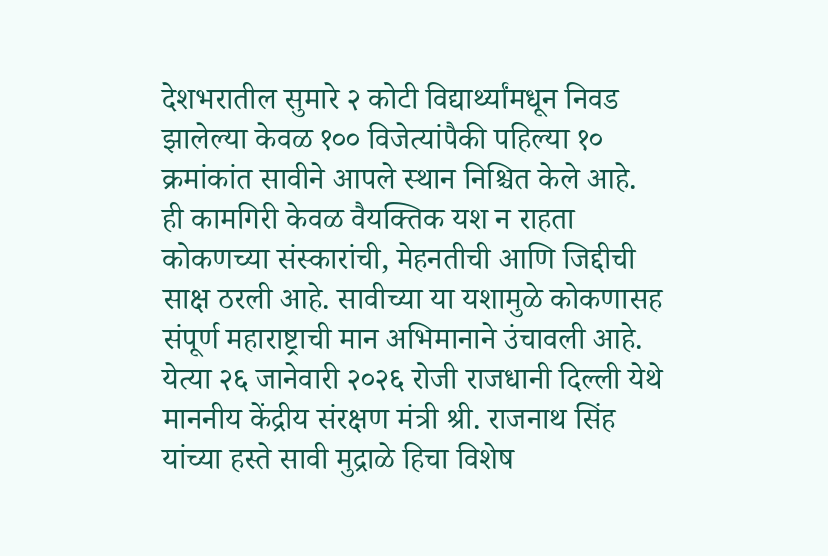देशभरातील सुमारे २ कोटी विद्यार्थ्यांमधून निवड झालेल्या केवळ १०० विजेत्यांपैकी पहिल्या १० क्रमांकांत सावीने आपले स्थान निश्चित केले आहे.
ही कामगिरी केवळ वैयक्तिक यश न राहता कोकणच्या संस्कारांची, मेहनतीची आणि जिद्दीची साक्ष ठरली आहे. सावीच्या या यशामुळे कोकणासह संपूर्ण महाराष्ट्राची मान अभिमानाने उंचावली आहे.
येत्या २६ जानेवारी २०२६ रोजी राजधानी दिल्ली येथे माननीय केंद्रीय संरक्षण मंत्री श्री. राजनाथ सिंह यांच्या हस्ते सावी मुद्राळे हिचा विशेष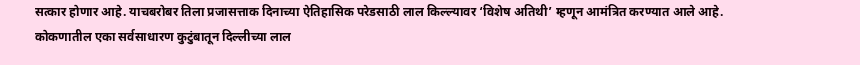सत्कार होणार आहे. याचबरोबर तिला प्रजासत्ताक दिनाच्या ऐतिहासिक परेडसाठी लाल किल्ल्यावर ‘विशेष अतिथी’ म्हणून आमंत्रित करण्यात आले आहे.
कोकणातील एका सर्वसाधारण कुटुंबातून दिल्लीच्या लाल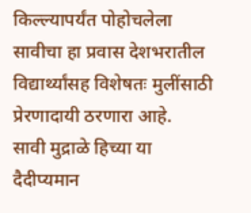किल्ल्यापर्यंत पोहोचलेला सावीचा हा प्रवास देशभरातील विद्यार्थ्यांसह विशेषतः मुलींसाठी प्रेरणादायी ठरणारा आहे.
सावी मुद्राळे हिच्या या दैदीप्यमान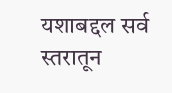यशाबद्दल सर्व स्तरातून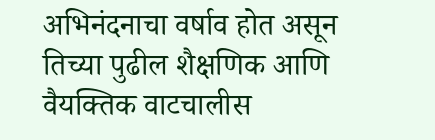अभिनंदनाचा वर्षाव होत असून तिच्या पुढील शैक्षणिक आणि वैयक्तिक वाटचालीस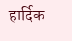हार्दिक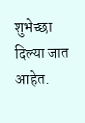शुभेच्छा दिल्या जात आहेत.